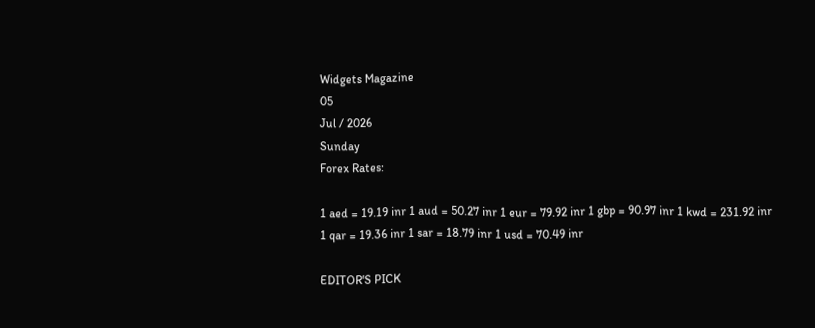Widgets Magazine
05
Jul / 2026
Sunday
Forex Rates:

1 aed = 19.19 inr 1 aud = 50.27 inr 1 eur = 79.92 inr 1 gbp = 90.97 inr 1 kwd = 231.92 inr 1 qar = 19.36 inr 1 sar = 18.79 inr 1 usd = 70.49 inr

EDITOR'S PICK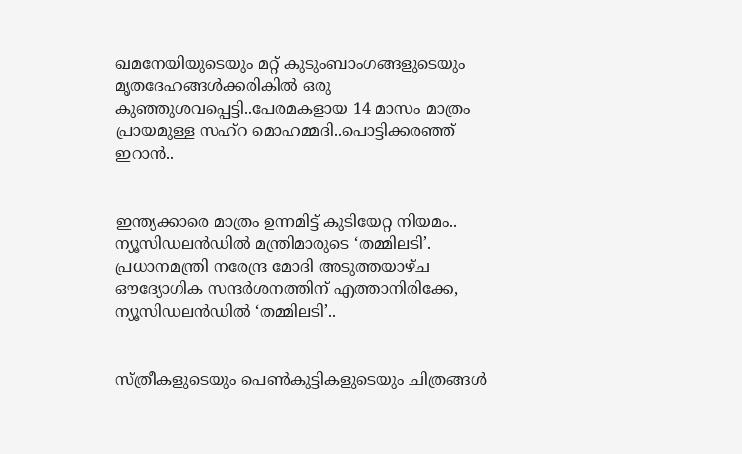ഖമനേയിയുടെയും മറ്റ് കുടുംബാംഗങ്ങളുടെയും മൃതദേഹങ്ങൾക്കരികിൽ ഒരു കുഞ്ഞുശവപ്പെട്ടി..പേരമകളായ 14 മാസം മാത്രം പ്രായമുള്ള സഹ്റ മൊഹമ്മദി..പൊട്ടിക്കരഞ്ഞ് ഇറാൻ..


ഇന്ത്യക്കാരെ മാത്രം ഉന്നമിട്ട് കുടിയേറ്റ നിയമം.. ന്യൂസിഡലൻഡിൽ മന്ത്രിമാരുടെ ‘തമ്മിലടി’. പ്രധാനമന്ത്രി നരേന്ദ്ര മോദി അടുത്തയാഴ്ച ഔദ്യോഗിക സന്ദർശനത്തിന് എത്താനിരിക്കേ, ന്യൂസിഡലൻഡിൽ ‘തമ്മിലടി’..


സ്ത്രീകളുടെയും പെണ്‍കുട്ടികളുടെയും ചിത്രങ്ങള്‍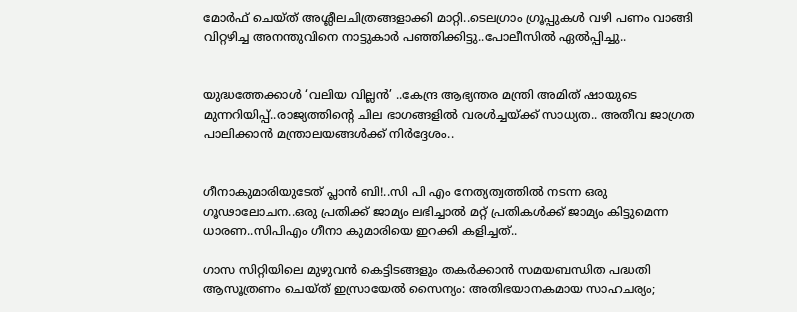മോര്‍ഫ് ചെയ്ത് അശ്ലീലചിത്രങ്ങളാക്കി മാറ്റി..ടെലഗ്രാം ഗ്രൂപ്പുകള്‍ വഴി പണം വാങ്ങി വിറ്റഴിച്ച അനന്തുവിനെ നാട്ടുകാർ പഞ്ഞിക്കിട്ടു..പോലീസിൽ ഏൽപ്പിച്ചു..


യുദ്ധത്തേക്കാൾ ‘വലിയ വില്ലൻ’ ..കേന്ദ്ര ആഭ്യന്തര മന്ത്രി അമിത് ഷായുടെ മുന്നറിയിപ്പ്..രാജ്യത്തിന്റെ ചില ഭാഗങ്ങളിൽ വരൾച്ചയ്ക്ക് സാധ്യത.. അതീവ ജാഗ്രത പാലിക്കാൻ മന്ത്രാലയങ്ങൾക്ക് നിർദ്ദേശം..


ഗീനാകുമാരിയുടേത് പ്ലാൻ ബി!..സി പി എം നേത്യത്വത്തിൽ നടന്ന ഒരു ഗൂഢാലോചന..ഒരു പ്രതിക്ക് ജാമ്യം ലഭിച്ചാൽ മറ്റ് പ്രതികൾക്ക് ജാമ്യം കിട്ടുമെന്ന ധാരണ..സിപിഎം ഗീനാ കുമാരിയെ ഇറക്കി കളിച്ചത്..

ഗാസ സിറ്റിയിലെ മുഴുവന്‍ കെട്ടിടങ്ങളും തകര്‍ക്കാന്‍ സമയബന്ധിത പദ്ധതി ആസൂത്രണം ചെയ്ത് ഇസ്രായേല്‍ സൈന്യം: അതിഭയാനകമായ സാഹചര്യം;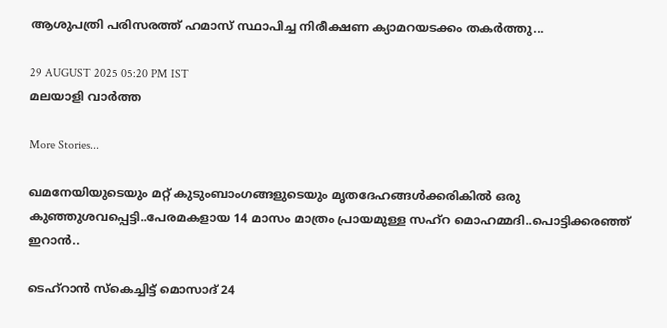ആശുപത്രി പരിസരത്ത് ഹമാസ് സ്ഥാപിച്ച നിരീക്ഷണ ക്യാമറയടക്കം തകർത്തു...

29 AUGUST 2025 05:20 PM IST
മലയാളി വാര്‍ത്ത

More Stories...

ഖമനേയിയുടെയും മറ്റ് കുടുംബാംഗങ്ങളുടെയും മൃതദേഹങ്ങൾക്കരികിൽ ഒരു കുഞ്ഞുശവപ്പെട്ടി..പേരമകളായ 14 മാസം മാത്രം പ്രായമുള്ള സഹ്റ മൊഹമ്മദി..പൊട്ടിക്കരഞ്ഞ് ഇറാൻ..

ടെഹ്‌റാൻ സ്കെച്ചിട്ട് മൊസാദ് 24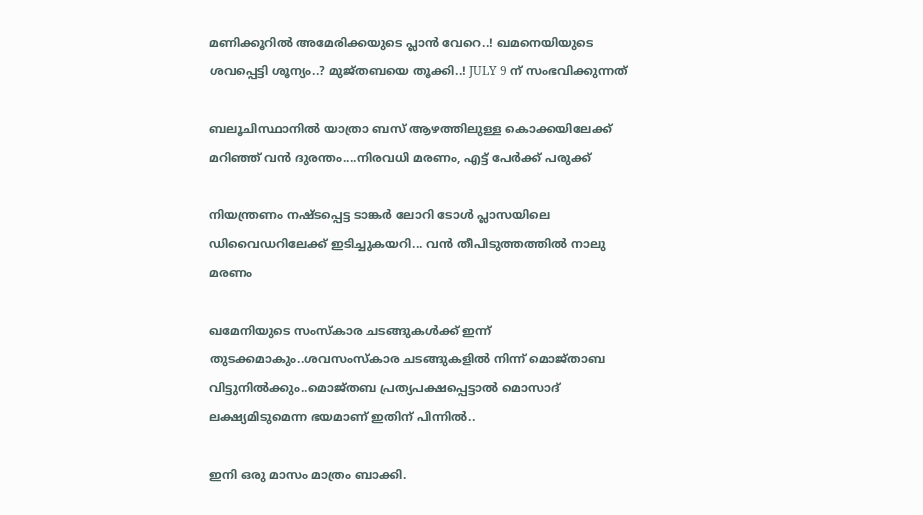മണിക്കൂറിൽ അമേരിക്കയുടെ പ്ലാൻ വേറെ..! ഖമനെയിയുടെ ശവപ്പെട്ടി ശൂന്യം..? മുജ്തബയെ തൂക്കി..! JULY 9 ന് സംഭവിക്കുന്നത്

ബലൂചിസ്ഥാനിൽ യാത്രാ ബസ് ആഴത്തിലുള്ള കൊക്കയിലേക്ക് മറിഞ്ഞ് വൻ ദുരന്തം....നിരവധി മരണം, എട്ട് പേർക്ക് പരുക്ക്

നിയന്ത്രണം നഷ്ടപ്പെട്ട ടാങ്കര്‍ ലോറി ടോള്‍ പ്ലാസയിലെ ഡിവൈഡറിലേക്ക് ഇടിച്ചുകയറി... വൻ തീപിടുത്തത്തിൽ നാലു മരണം

ഖമേനിയുടെ സംസ്‌കാര ചടങ്ങുകള്‍ക്ക് ഇന്ന് തുടക്കമാകും..ശവസംസ്‌കാര ചടങ്ങുകളില്‍ നിന്ന് മൊജ്താബ വിട്ടുനില്‍ക്കും..മൊജ്തബ പ്രത്യപക്ഷപ്പെട്ടാല്‍ മൊസാദ് ലക്ഷ്യമിടുമെന്ന ഭയമാണ് ഇതിന് പിന്നില്‍..

ഇനി ഒരു മാസം മാത്രം ബാക്കി.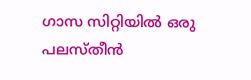ഗാസ സിറ്റിയില്‍ ഒരു പലസ്തീന്‍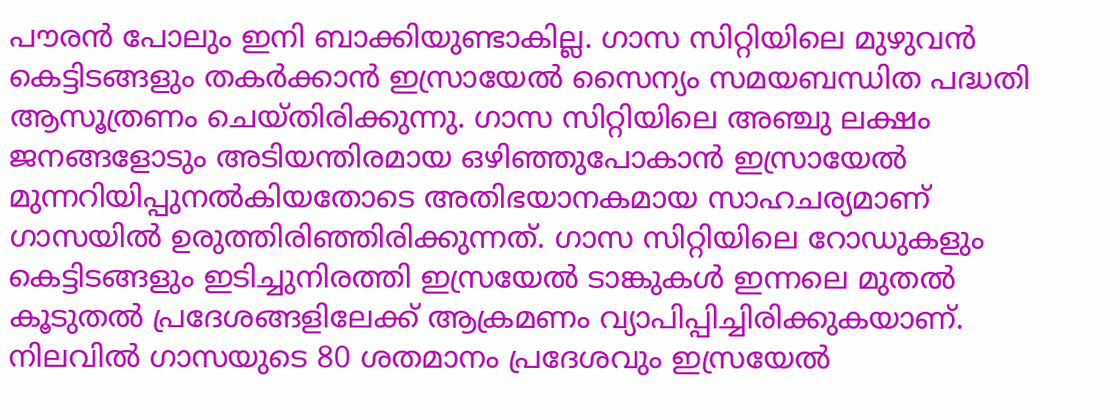പൗരന്‍ പോലും ഇനി ബാക്കിയുണ്ടാകില്ല. ഗാസ സിറ്റിയിലെ മുഴുവന്‍ കെട്ടിടങ്ങളും തകര്‍ക്കാന്‍ ഇസ്രായേല്‍ സൈന്യം സമയബന്ധിത പദ്ധതി ആസൂത്രണം ചെയ്തിരിക്കുന്നു. ഗാസ സിറ്റിയിലെ അഞ്ചു ലക്ഷം ജനങ്ങളോടും അടിയന്തിരമായ ഒഴിഞ്ഞുപോകാന്‍ ഇസ്രായേല്‍ മുന്നറിയിപ്പുനല്‍കിയതോടെ അതിഭയാനകമായ സാഹചര്യമാണ് ഗാസയില്‍ ഉരുത്തിരിഞ്ഞിരിക്കുന്നത്. ഗാസ സിറ്റിയിലെ റോഡുകളും കെട്ടിടങ്ങളും ഇടിച്ചുനിരത്തി ഇസ്രയേല്‍ ടാങ്കുകള്‍ ഇന്നലെ മുതല്‍ കൂടുതല്‍ പ്രദേശങ്ങളിലേക്ക് ആക്രമണം വ്യാപിപ്പിച്ചിരിക്കുകയാണ്. നിലവില്‍ ഗാസയുടെ 80 ശതമാനം പ്രദേശവും ഇസ്രയേല്‍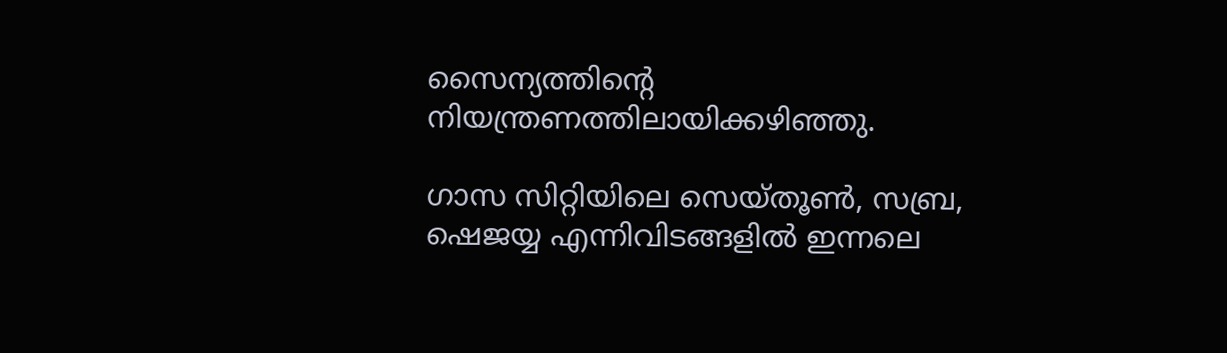സൈന്യത്തിന്റെ നിയന്ത്രണത്തിലായിക്കഴിഞ്ഞു.

ഗാസ സിറ്റിയിലെ സെയ്തൂണ്‍, സബ്ര, ഷെജയ്യ എന്നിവിടങ്ങളില്‍ ഇന്നലെ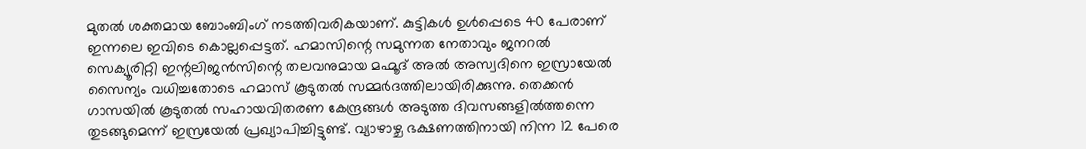മുതല്‍ ശക്തമായ ബോംബിംഗ് നടത്തിവരികയാണ്. കുട്ടികള്‍ ഉള്‍പ്പെടെ 40 പേരാണ് ഇന്നലെ ഇവിടെ കൊല്ലപ്പെട്ടത്. ഹമാസിന്റെ സമുന്നത നേതാവും ജനറല്‍ സെക്യൂരിറ്റി ഇന്റലിജന്‍സിന്റെ തലവനുമായ മഹ്മൂദ് അല്‍ അസ്വദിനെ ഇസ്രായേല്‍ സൈന്യം വധിച്ചതോടെ ഹമാസ് കൂടുതല്‍ സമ്മര്‍ദത്തിലായിരിക്കുന്നു. തെക്കന്‍ ഗാസയില്‍ കൂടുതല്‍ സഹായവിതരണ കേന്ദ്രങ്ങള്‍ അടുത്ത ദിവസങ്ങളില്‍ത്തന്നെ തുടങ്ങുമെന്ന് ഇസ്രയേല്‍ പ്രഖ്യാപിച്ചിട്ടുണ്ട്. വ്യാഴാഴ്ച ഭക്ഷണത്തിനായി നിന്ന 12 പേരെ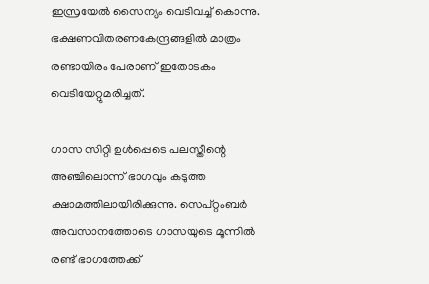ഇസ്രയേല്‍ സൈന്യം വെടിവച്ച് കൊന്നു. ഭക്ഷണവിതരണകേന്ദ്രങ്ങളില്‍ മാത്രം രണ്ടായിരം പേരാണ് ഇതോടകം വെടിയേറ്റുമരിച്ചത്.

ഗാസ സിറ്റി ഉള്‍പ്പെടെ പലസ്തീന്റെ അഞ്ചിലൊന്ന് ഭാഗവും കടുത്ത ക്ഷാമത്തിലായിരിക്കുന്നു. സെപ്റ്റംബര്‍ അവസാനത്തോടെ ഗാസയുടെ മൂന്നില്‍ രണ്ട് ഭാഗത്തേക്ക്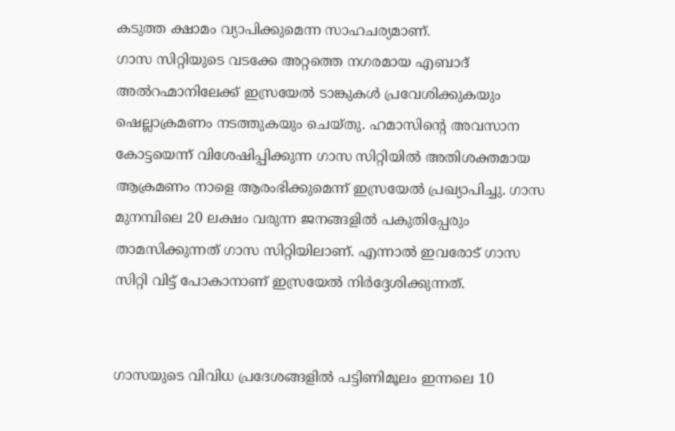കടുത്ത ക്ഷാമം വ്യാപിക്കുമെന്ന സാഹചര്യമാണ്.
ഗാസ സിറ്റിയുടെ വടക്കേ അറ്റത്തെ നഗരമായ എബാദ് അല്‍റഹ്മാനിലേക്ക് ഇസ്രയേല്‍ ടാങ്കുകള്‍ പ്രവേശിക്കുകയും ഷെല്ലാക്രമണം നടത്തുകയും ചെയ്തു. ഹമാസിന്റെ അവസാന കോട്ടയെന്ന് വിശേഷിപ്പിക്കുന്ന ഗാസ സിറ്റിയില്‍ അതിശക്തമായ ആക്രമണം നാളെ ആരംഭിക്കുമെന്ന് ഇസ്രയേല്‍ പ്രഖ്യാപിച്ചു. ഗാസ മുനമ്പിലെ 20 ലക്ഷം വരുന്ന ജനങ്ങളില്‍ പകുതിപ്പേരും താമസിക്കുന്നത് ഗാസ സിറ്റിയിലാണ്. എന്നാല്‍ ഇവരോട് ഗാസ സിറ്റി വിട്ട് പോകാനാണ് ഇസ്രയേല്‍ നിര്‍ദ്ദേശിക്കുന്നത്.


ഗാസയുടെ വിവിധ പ്രദേശങ്ങളില്‍ പട്ടിണിമൂലം ഇന്നലെ 10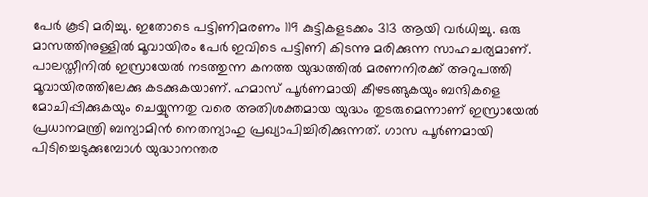പേര്‍ കൂടി മരിച്ചു. ഇതോടെ പട്ടിണിമരണം 119 കുട്ടികളടക്കം 313 ആയി വര്‍ധിച്ചു. ഒരു മാസത്തിനുള്ളില്‍ മൂവായിരം പേര്‍ ഇവിടെ പട്ടിണി കിടന്നു മരിക്കുന്ന സാഹചര്യമാണ്. പാലസ്തീനില്‍ ഇസ്രായേല്‍ നടത്തുന്ന കനത്ത യുദ്ധത്തില്‍ മരണനിരക്ക് അറുപത്തി മൂവായിരത്തിലേക്കു കടക്കുകയാണ്. ഹമാസ് പൂര്‍ണമായി കീഴടങ്ങുകയും ബന്ദികളെ മോചിപ്പിക്കുകയും ചെയ്യുന്നതു വരെ അതിശക്തമായ യുദ്ധം തുടരുമെന്നാണ് ഇസ്രായേല്‍ പ്രധാനമന്ത്രി ബന്യാമിന്‍ നെതന്യാഹു പ്രഖ്യാപിച്ചിരിക്കുന്നത്. ഗാസ പൂര്‍ണമായി പിടിച്ചെടുക്കുമ്പോള്‍ യുദ്ധാനന്തര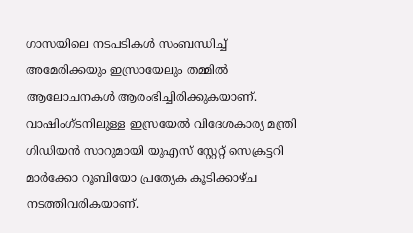ഗാസയിലെ നടപടികള്‍ സംബന്ധിച്ച് അമേരിക്കയും ഇസ്രായേലും തമ്മില്‍ ആലോചനകള്‍ ആരംഭിച്ചിരിക്കുകയാണ്. വാഷിംഗ്ടനിലുള്ള ഇസ്രയേല്‍ വിദേശകാര്യ മന്ത്രി ഗിഡിയന്‍ സാറുമായി യുഎസ് സ്റ്റേറ്റ് സെക്രട്ടറി മാര്‍ക്കോ റൂബിയോ പ്രത്യേക കൂടിക്കാഴ്ച നടത്തിവരികയാണ്.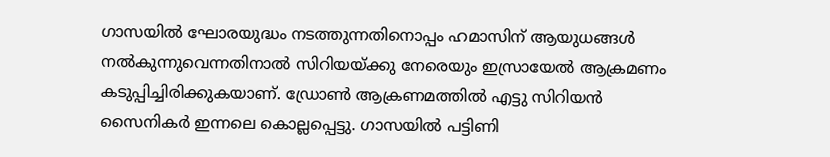ഗാസയില്‍ ഘോരയുദ്ധം നടത്തുന്നതിനൊപ്പം ഹമാസിന് ആയുധങ്ങള്‍ നല്‍കുന്നുവെന്നതിനാല്‍ സിറിയയ്ക്കു നേരെയും ഇസ്രായേല്‍ ആക്രമണം കടുപ്പിച്ചിരിക്കുകയാണ്. ഡ്രോണ്‍ ആക്രണമത്തില്‍ എട്ടു സിറിയന്‍ സൈനികര്‍ ഇന്നലെ കൊല്ലപ്പെട്ടു. ഗാസയില്‍ പട്ടിണി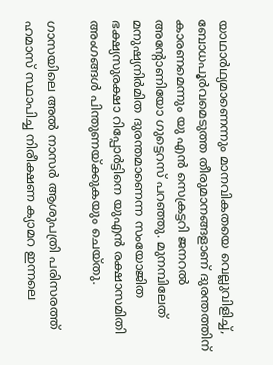യാഥാര്‍ഥ്യമാണെന്നും മാനവികതയെ വെല്ലുവിളിച്ച്, ബോധപൂര്‍വമെടുത്ത തീരുമാനങ്ങളാണ് ദുരന്തത്തിന് കാരണമെന്നും യു എന്‍ സെക്രട്ടറി ജനറല്‍ അന്റോണിയോ ഗുട്ടെറസ് പറഞ്ഞു. മുനമ്പിലേത് മനുഷ്യനിര്‍മിത ദുരന്തമാണെന്ന സംയോജിത ഭക്ഷ്യസുരക്ഷാ റിപ്പോര്‍ട്ടിനെ യുഎന്‍ രക്ഷാസമിതി അംഗങ്ങള്‍ പിന്തുണയ്ക്കുകയും ചെയ്തു.

ഗാസയിലെ അല്‍ നാസര്‍ ആശുപത്രി പരിസരത്ത് ഹമാസ് സ്ഥാപിച്ച നിരീക്ഷണ ക്യാമറ ഇന്നലെ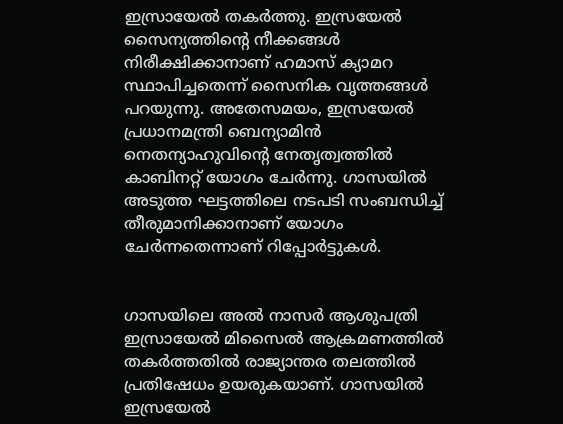ഇസ്രായേല്‍ തകര്‍ത്തു. ഇസ്രയേല്‍ സൈന്യത്തിന്റെ നീക്കങ്ങള്‍ നിരീക്ഷിക്കാനാണ് ഹമാസ് ക്യാമറ സ്ഥാപിച്ചതെന്ന് സൈനിക വൃത്തങ്ങള്‍ പറയുന്നു. അതേസമയം, ഇസ്രയേല്‍ പ്രധാനമന്ത്രി ബെന്യാമിന്‍ നെതന്യാഹുവിന്റെ നേതൃത്വത്തില്‍ കാബിനറ്റ് യോഗം ചേര്‍ന്നു. ഗാസയില്‍ അടുത്ത ഘട്ടത്തിലെ നടപടി സംബന്ധിച്ച് തീരുമാനിക്കാനാണ് യോഗം ചേര്‍ന്നതെന്നാണ് റിപ്പോര്‍ട്ടുകള്‍.


ഗാസയിലെ അല്‍ നാസര്‍ ആശുപത്രി ഇസ്രായേല്‍ മിസൈല്‍ ആക്രമണത്തില്‍ തകര്‍ത്തതില്‍ രാജ്യാന്തര തലത്തില്‍ പ്രതിഷേധം ഉയരുകയാണ്. ഗാസയില്‍ ഇസ്രയേല്‍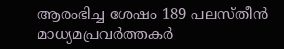ആരംഭിച്ച ശേഷം 189 പലസ്തീന്‍ മാധ്യമപ്രവര്‍ത്തകര്‍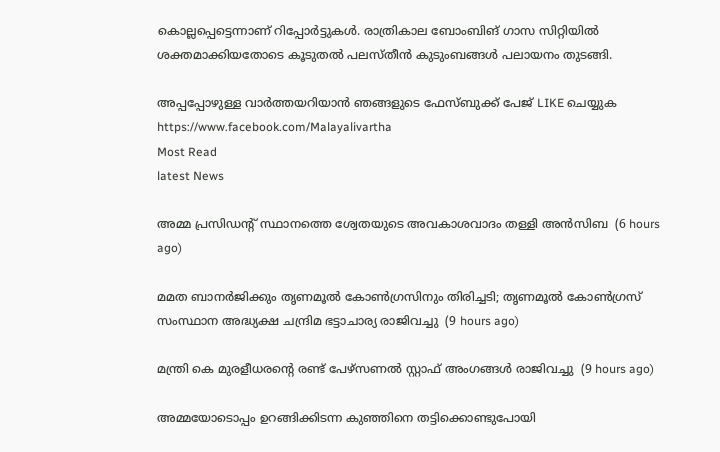കൊല്ലപ്പെട്ടെന്നാണ് റിപ്പോര്‍ട്ടുകള്‍. രാത്രികാല ബോംബിങ് ഗാസ സിറ്റിയില്‍ ശക്തമാക്കിയതോടെ കൂടുതല്‍ പലസ്തീന്‍ കുടുംബങ്ങള്‍ പലായനം തുടങ്ങി.

അപ്പപ്പോഴുള്ള വാര്‍ത്തയറിയാന്‍ ഞങ്ങളുടെ ഫേസ്‌ബുക്ക്‌ പേജ് LIKE ചെയ്യുക
https://www.facebook.com/Malayalivartha
Most Read
latest News

അമ്മ പ്രസിഡന്റ് സ്ഥാനത്തെ ശ്വേതയുടെ അവകാശവാദം തള്ളി അന്‍സിബ  (6 hours ago)

മമത ബാനര്‍ജിക്കും തൃണമൂല്‍ കോണ്‍ഗ്രസിനും തിരിച്ചടി; തൃണമൂല്‍ കോണ്‍ഗ്രസ് സംസ്ഥാന അദ്ധ്യക്ഷ ചന്ദ്രിമ ഭട്ടാചാര്യ രാജിവച്ചു  (9 hours ago)

മന്ത്രി കെ മുരളീധരന്റെ രണ്ട് പേഴ്‌സണല്‍ സ്റ്റാഫ് അംഗങ്ങള്‍ രാജിവച്ചു  (9 hours ago)

അമ്മയോടൊപ്പം ഉറങ്ങിക്കിടന്ന കുഞ്ഞിനെ തട്ടിക്കൊണ്ടുപോയി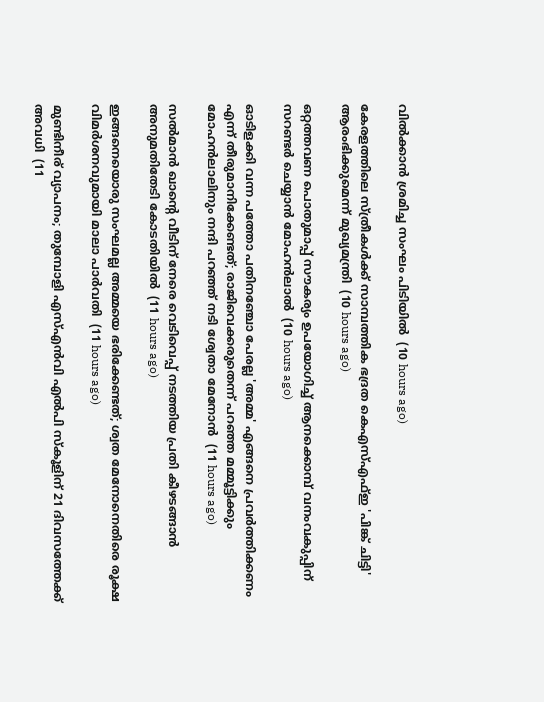വില്‍ക്കാന്‍ ശ്രമിച്ച സംഘം പിടിയില്‍  (10 hours ago)

കേരളത്തിലെ സ്ത്രീകള്‍ക്ക് സാമ്പത്തിക ഭദ്രത കെഎസ്എഫ്ഇ 'പിങ്ക് ചിട്ടി' ആരംഭിക്കുമെന്ന് മുഖ്യമന്ത്രി  (10 hours ago)

ഒറ്റത്തവണ പൊതുമാപ്പ് സൗകര്യം ഉപയോഗിച്ച് ആനക്കൊമ്പ് വനംവകുപ്പിന് സറണ്ടര്‍ ചെയ്യാന്‍ മോഹന്‍ലാല്‍  (10 hours ago)

ഓടിളക്കി വന്ന പത്തോ പതിനഞ്ചോ പേരല്ല 'അമ്മ' എങ്ങനെ പ്രവര്‍ത്തിക്കണം എന്ന് തീരുമാനിക്കേണ്ടത്; രാജിവെക്കരുതെന്ന് പറഞ്ഞ മമ്മൂട്ടിക്കും മോഹന്‍ലാലിനും നന്ദി പറഞ്ഞ് നടി ശ്വേതാ മേനോന്‍  (11 hours ago)

സല്‍മാന്‍ ഖാന്റെ വീടിന് നേരെ വെടിവെപ്പ് നടത്തിയ പ്രതി കീഴടങ്ങാന്‍ അനുമതിതേടി കോടതിയില്‍  (11 hours ago)

ഇങ്ങനെയൊരു സംഘമല്ല അമ്മയെ ഭരിക്കേണ്ടത്; ശ്വത മേനോനെതിരെ രൂക്ഷ വിമര്‍ശനവുമായി മാലാ പാര്‍വതി  (11 hours ago)

മുണ്ടിനീര് വ്യാപനം; തുമ്പോളി എസ്എന്‍വി എല്‍പി സ്‌കൂളിന് 21 ദിവസത്തേക്ക് അവധി  (11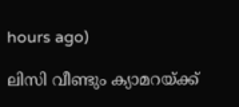hours ago)

ലിസി വീണ്ടും ക്യാമറയ്ക്ക്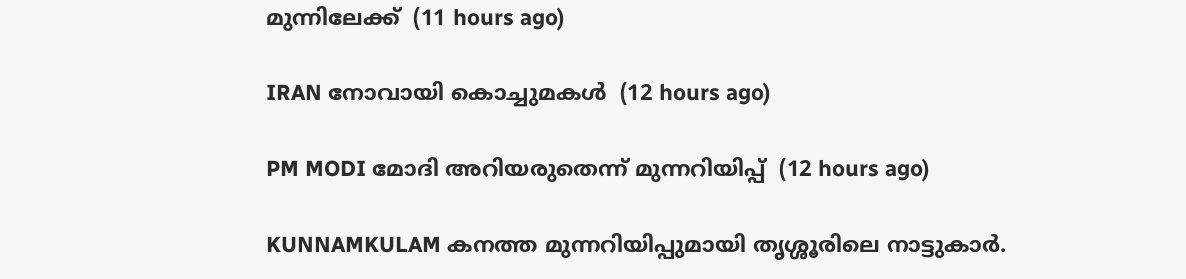മുന്നിലേക്ക്  (11 hours ago)

IRAN നോവായി കൊച്ചുമകൾ  (12 hours ago)

PM MODI മോദി അറിയരുതെന്ന് മുന്നറിയിപ്പ്  (12 hours ago)

KUNNAMKULAM കനത്ത മുന്നറിയിപ്പുമായി തൃശ്ശൂരിലെ നാട്ടുകാര്‍.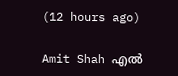(12 hours ago)

Amit Shah എൽ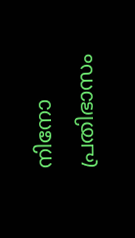നിനോ പ്രതിഭാസം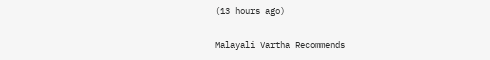(13 hours ago)

Malayali Vartha Recommends